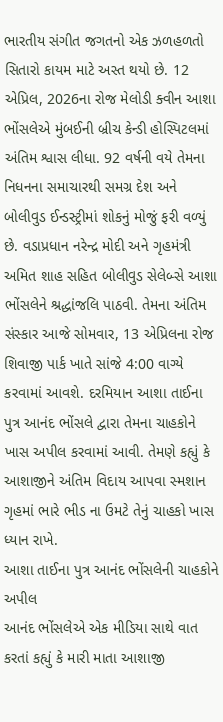ભારતીય સંગીત જગતનો એક ઝળહળતો સિતારો કાયમ માટે અસ્ત થયો છે. 12 એપ્રિલ, 2026ના રોજ મેલોડી ક્વીન આશા ભોંસલેએ મુંબઈની બ્રીચ કેન્ડી હોસ્પિટલમાં અંતિમ શ્વાસ લીધા. 92 વર્ષની વયે તેમના નિધનના સમાચારથી સમગ્ર દેશ અને બોલીવુડ ઈન્ડસ્ટ્રીમાં શોકનું મોજું ફરી વળ્યું છે. વડાપ્રધાન નરેન્દ્ર મોદી અને ગૃહમંત્રી અમિત શાહ સહિત બોલીવુડ સેલેબ્સે આશા ભોંસલેને શ્રદ્ધાંજલિ પાઠવી. તેમના અંતિમ સંસ્કાર આજે સોમવાર, 13 એપ્રિલના રોજ શિવાજી પાર્ક ખાતે સાંજે 4:00 વાગ્યે કરવામાં આવશે. દરમિયાન આશા તાઈના પુત્ર આનંદ ભોંસલે દ્વારા તેમના ચાહકોને ખાસ અપીલ કરવામાં આવી. તેમણે કહ્યું કે આશાજીને અંતિમ વિદાય આપવા સ્મશાન ગૃહમાં ભારે ભીડ ના ઉમટે તેનું ચાહકો ખાસ ધ્યાન રાખે.
આશા તાઈના પુત્ર આનંદ ભોંસલેની ચાહકોને અપીલ
આનંદ ભોંસલેએ એક મીડિયા સાથે વાત કરતાં કહ્યું કે મારી માતા આશાજી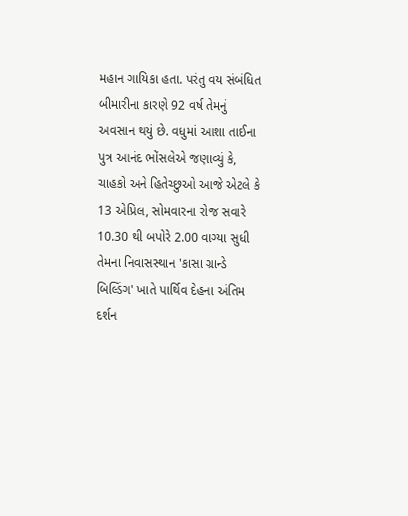મહાન ગાયિકા હતા. પરંતુ વય સંબંધિત બીમારીના કારણે 92 વર્ષ તેમનું અવસાન થયું છે. વધુમાં આશા તાઈના પુત્ર આનંદ ભોંસલેએ જણાવ્યું કે, ચાહકો અને હિતેચ્છુઓ આજે એટલે કે 13 એપ્રિલ, સોમવારના રોજ સવારે 10.30 થી બપોરે 2.00 વાગ્યા સુધી તેમના નિવાસસ્થાન 'કાસા ગ્રાન્ડે બિલ્ડિંગ' ખાતે પાર્થિવ દેહના અંતિમ દર્શન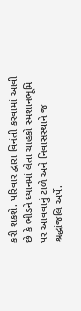કરી શકશે. પરિવાર દ્વારા વિનંતી કરવામાં આવી છે કે ભીડને ધ્યાનમાં લેતા ચાહકો સ્મશાનભૂમિ પર આવવાનું ટાળે અને નિવાસસ્થાને જ શ્રદ્ધાંજલિ અર્પે.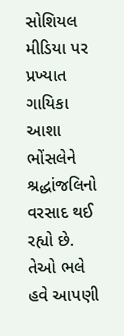સોશિયલ મીડિયા પર પ્રખ્યાત ગાયિકા આશા ભોંસલેને શ્રદ્ધાંજલિનો વરસાદ થઈ રહ્યો છે. તેઓ ભલે હવે આપણી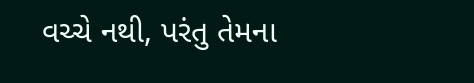વચ્ચે નથી, પરંતુ તેમના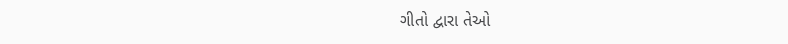ગીતો દ્વારા તેઓ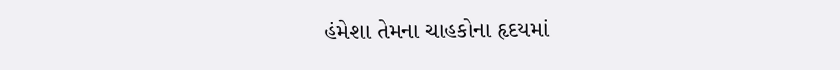હંમેશા તેમના ચાહકોના હૃદયમાં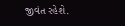જીવંત રહેશે.